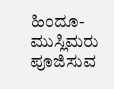ಹಿಂದೂ-ಮುಸ್ಲಿಮರು ಪೂಜಿಸುವ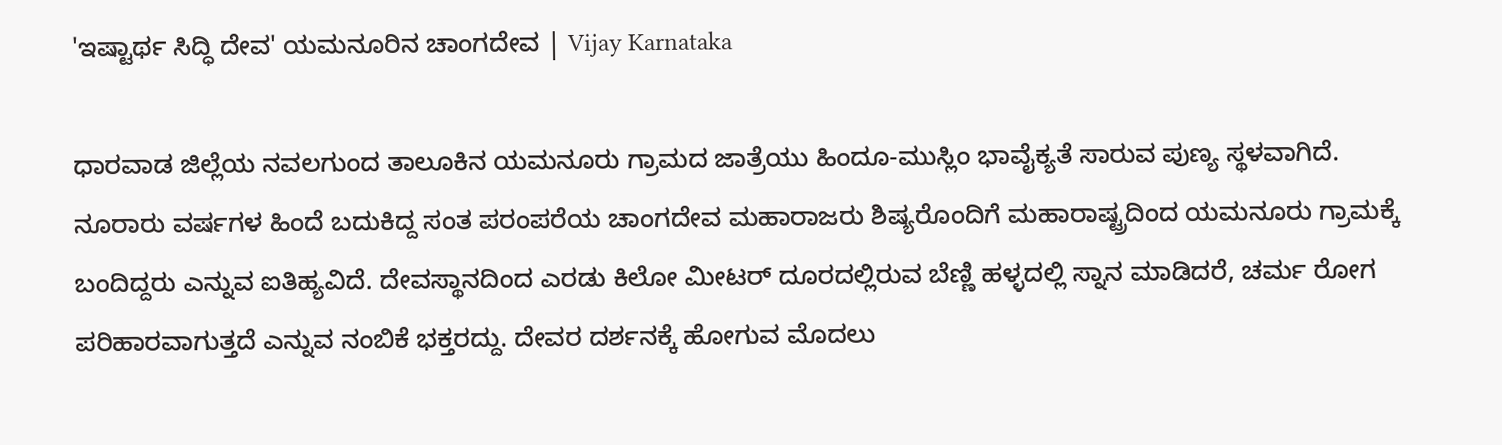'ಇಷ್ಟಾರ್ಥ ಸಿದ್ಧಿ ದೇವ' ಯಮನೂರಿನ ಚಾಂಗದೇವ | Vijay Karnataka

ಧಾರವಾಡ ಜಿಲ್ಲೆಯ ನವಲಗುಂದ ತಾಲೂಕಿನ ಯಮನೂರು ಗ್ರಾಮದ ಜಾತ್ರೆ‌ಯು ಹಿಂದೂ-ಮುಸ್ಲಿಂ ಭಾವೈಕ್ಯತೆ ಸಾರುವ ಪುಣ್ಯ ಸ್ಥಳವಾಗಿದೆ. ನೂರಾರು ವರ್ಷಗಳ ಹಿಂದೆ ಬದುಕಿದ್ದ ಸಂತ ಪರಂಪರೆಯ ಚಾಂಗದೇವ ಮಹಾರಾಜರು ಶಿಷ್ಯರೊಂದಿಗೆ ಮಹಾರಾಷ್ಟ್ರದಿಂದ ಯಮನೂರು ಗ್ರಾಮಕ್ಕೆ ಬಂದಿದ್ದರು ಎನ್ನುವ ಐತಿಹ್ಯವಿದೆ. ದೇವಸ್ಥಾನದಿಂದ ಎರಡು ಕಿಲೋ ಮೀಟರ್‌ ದೂರದಲ್ಲಿರುವ ಬೆಣ್ಣಿ ಹಳ್ಳದಲ್ಲಿ ಸ್ನಾನ ಮಾಡಿದರೆ, ಚರ್ಮ ರೋಗ ಪರಿಹಾರವಾಗುತ್ತದೆ ಎನ್ನುವ ನಂಬಿಕೆ ಭಕ್ತರದ್ದು. ದೇವರ ದರ್ಶನಕ್ಕೆ ಹೋಗುವ ಮೊದಲು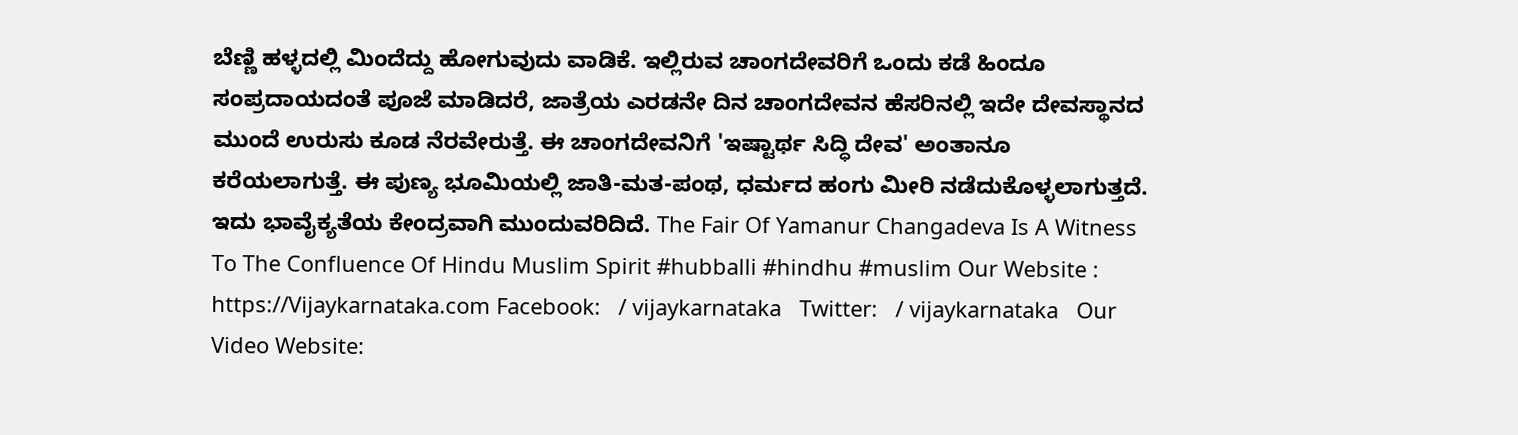ಬೆಣ್ಣಿ ಹಳ್ಳದಲ್ಲಿ ಮಿಂದೆದ್ದು ಹೋಗುವುದು ವಾಡಿಕೆ. ಇಲ್ಲಿರುವ ಚಾಂಗದೇವರಿಗೆ ಒಂದು ಕಡೆ ಹಿಂದೂ ಸಂಪ್ರದಾಯದಂತೆ ಪೂಜೆ ಮಾಡಿದರೆ, ಜಾತ್ರೆಯ ಎರಡನೇ ದಿನ ಚಾಂಗದೇವನ ಹೆಸರಿನಲ್ಲಿ ಇದೇ ದೇವಸ್ಥಾನದ ಮುಂದೆ ಉರುಸು ಕೂಡ ನೆರವೇರುತ್ತೆ. ಈ ಚಾಂಗದೇವನಿಗೆ 'ಇಷ್ಟಾರ್ಥ ಸಿದ್ಧಿ ದೇವ' ಅಂತಾನೂ ಕರೆಯಲಾಗುತ್ತೆ. ಈ ಪುಣ್ಯ ಭೂಮಿಯಲ್ಲಿ ಜಾತಿ-ಮತ-ಪಂಥ, ಧರ್ಮದ ಹಂಗು ಮೀರಿ ನಡೆದುಕೊಳ್ಳಲಾಗುತ್ತದೆ. ಇದು ಭಾವೈಕ್ಯತೆಯ ಕೇಂದ್ರವಾಗಿ ಮುಂದುವರಿದಿದೆ. The Fair Of Yamanur Changadeva Is A Witness To The Confluence Of Hindu Muslim Spirit #hubballi #hindhu #muslim Our Website : https://Vijaykarnataka.com Facebook:   / vijaykarnataka   Twitter:   / vijaykarnataka   Our Video Website: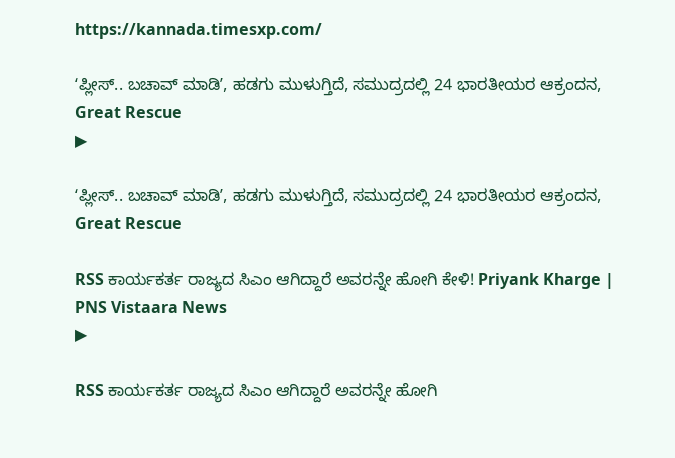https://kannada.timesxp.com/

ʻಪ್ಲೀಸ್‌.. ಬಚಾವ್‌ ಮಾಡಿʼ, ಹಡಗು ಮುಳುಗ್ತಿದೆ, ಸಮುದ್ರದಲ್ಲಿ 24 ಭಾರತೀಯರ ಆಕ್ರಂದನ, Great Rescue
▶

ʻಪ್ಲೀಸ್‌.. ಬಚಾವ್‌ ಮಾಡಿʼ, ಹಡಗು ಮುಳುಗ್ತಿದೆ, ಸಮುದ್ರದಲ್ಲಿ 24 ಭಾರತೀಯರ ಆಕ್ರಂದನ, Great Rescue

RSS ಕಾರ್ಯಕರ್ತ ರಾಜ್ಯದ ಸಿಎಂ ಆಗಿದ್ದಾರೆ ಅವರನ್ನೇ ಹೋಗಿ ಕೇಳಿ! Priyank Kharge | PNS Vistaara News
▶

RSS ಕಾರ್ಯಕರ್ತ ರಾಜ್ಯದ ಸಿಎಂ ಆಗಿದ್ದಾರೆ ಅವರನ್ನೇ ಹೋಗಿ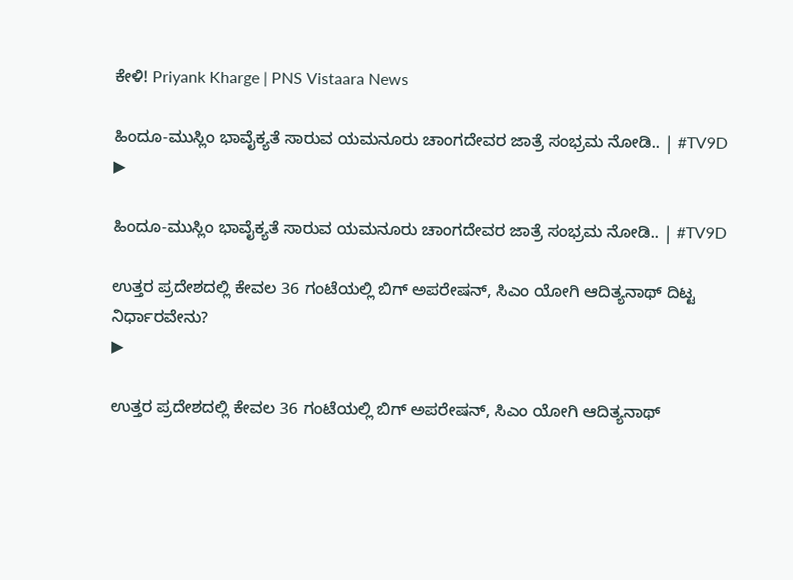ಕೇಳಿ! Priyank Kharge | PNS Vistaara News

ಹಿಂದೂ-ಮುಸ್ಲಿಂ ಭಾವೈಕ್ಯತೆ ಸಾರುವ ಯಮನೂರು ಚಾಂಗದೇವರ ಜಾತ್ರೆ ಸಂಭ್ರಮ ನೋಡಿ.. | #TV9D
▶

ಹಿಂದೂ-ಮುಸ್ಲಿಂ ಭಾವೈಕ್ಯತೆ ಸಾರುವ ಯಮನೂರು ಚಾಂಗದೇವರ ಜಾತ್ರೆ ಸಂಭ್ರಮ ನೋಡಿ.. | #TV9D

ಉತ್ತರ ಪ್ರದೇಶದಲ್ಲಿ ಕೇವಲ 36 ಗಂಟೆಯಲ್ಲಿ ಬಿಗ್‌ ಅಪರೇಷನ್‌, ಸಿಎಂ ಯೋಗಿ ಆದಿತ್ಯನಾಥ್‌ ದಿಟ್ಟ ನಿರ್ಧಾರವೇನು?
▶

ಉತ್ತರ ಪ್ರದೇಶದಲ್ಲಿ ಕೇವಲ 36 ಗಂಟೆಯಲ್ಲಿ ಬಿಗ್‌ ಅಪರೇಷನ್‌, ಸಿಎಂ ಯೋಗಿ ಆದಿತ್ಯನಾಥ್‌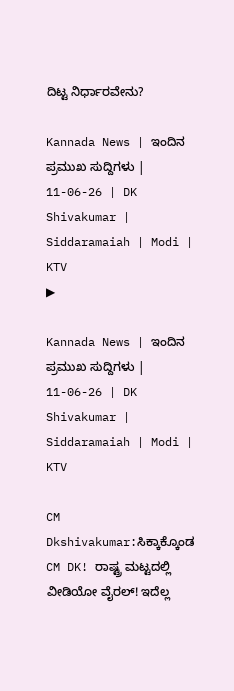ದಿಟ್ಟ ನಿರ್ಧಾರವೇನು?

Kannada News | ಇಂದಿನ ಪ್ರಮುಖ ಸುದ್ದಿಗಳು | 11-06-26 | DK Shivakumar | Siddaramaiah | Modi | KTV
▶

Kannada News | ಇಂದಿನ ಪ್ರಮುಖ ಸುದ್ದಿಗಳು | 11-06-26 | DK Shivakumar | Siddaramaiah | Modi | KTV

CM Dkshivakumar:ಸಿಕ್ಕಾಕ್ಕೊಂಡ CM DK! ರಾಷ್ಟ್ರ ಮಟ್ಟದಲ್ಲಿ ವೀಡಿಯೋ ವೈರಲ್! ಇದೆಲ್ಲ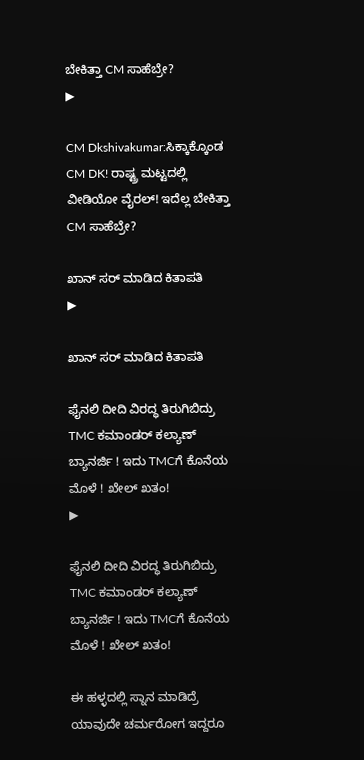ಬೇಕಿತ್ತಾ CM ಸಾಹೆಬ್ರೇ?
▶

CM Dkshivakumar:ಸಿಕ್ಕಾಕ್ಕೊಂಡ CM DK! ರಾಷ್ಟ್ರ ಮಟ್ಟದಲ್ಲಿ ವೀಡಿಯೋ ವೈರಲ್! ಇದೆಲ್ಲ ಬೇಕಿತ್ತಾ CM ಸಾಹೆಬ್ರೇ?

ಖಾನ್ ಸರ್ ಮಾಡಿದ ಕಿತಾಪತಿ
▶

ಖಾನ್ ಸರ್ ಮಾಡಿದ ಕಿತಾಪತಿ

ಫೈನಲಿ ದೀದಿ ವಿರದ್ಧ ತಿರುಗಿಬಿದ್ರು TMC ಕಮಾಂಡರ್ ಕಲ್ಯಾಣ್ ಬ್ಯಾನರ್ಜಿ ! ಇದು TMCಗೆ ಕೊನೆಯ ಮೊಳೆ ! ಖೇಲ್ ಖತಂ!
▶

ಫೈನಲಿ ದೀದಿ ವಿರದ್ಧ ತಿರುಗಿಬಿದ್ರು TMC ಕಮಾಂಡರ್ ಕಲ್ಯಾಣ್ ಬ್ಯಾನರ್ಜಿ ! ಇದು TMCಗೆ ಕೊನೆಯ ಮೊಳೆ ! ಖೇಲ್ ಖತಂ!

ಈ ಹಳ್ಳದಲ್ಲಿ ಸ್ನಾನ ಮಾಡಿದ್ರೆ ಯಾವುದೇ ಚರ್ಮರೋಗ ಇದ್ದರೂ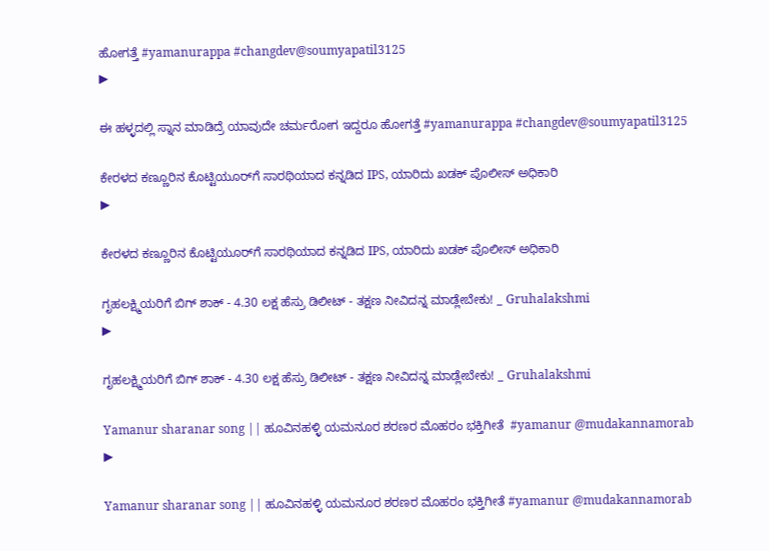ಹೋಗತ್ತೆ #yamanurappa #changdev@soumyapatil3125
▶

ಈ ಹಳ್ಳದಲ್ಲಿ ಸ್ನಾನ ಮಾಡಿದ್ರೆ ಯಾವುದೇ ಚರ್ಮರೋಗ ಇದ್ದರೂ ಹೋಗತ್ತೆ #yamanurappa #changdev@soumyapatil3125

ಕೇರಳದ ಕಣ್ಣೂರಿನ ಕೊಟ್ಟಿಯೂರ್‌ಗೆ ಸಾರಥಿಯಾದ ಕನ್ನಡಿದ IPS, ಯಾರಿದು ಖಡಕ್‌ ಪೊಲೀಸ್‌ ಅಧಿಕಾರಿ
▶

ಕೇರಳದ ಕಣ್ಣೂರಿನ ಕೊಟ್ಟಿಯೂರ್‌ಗೆ ಸಾರಥಿಯಾದ ಕನ್ನಡಿದ IPS, ಯಾರಿದು ಖಡಕ್‌ ಪೊಲೀಸ್‌ ಅಧಿಕಾರಿ

ಗೃಹಲಕ್ಷ್ಮಿಯರಿಗೆ ಬಿಗ್ ಶಾಕ್ - 4.30 ಲಕ್ಷ ಹೆಸ್ರು ಡಿಲೀಟ್ - ತಕ್ಷಣ ನೀವಿದನ್ನ ಮಾಡ್ಲೇಬೇಕು! _ Gruhalakshmi
▶

ಗೃಹಲಕ್ಷ್ಮಿಯರಿಗೆ ಬಿಗ್ ಶಾಕ್ - 4.30 ಲಕ್ಷ ಹೆಸ್ರು ಡಿಲೀಟ್ - ತಕ್ಷಣ ನೀವಿದನ್ನ ಮಾಡ್ಲೇಬೇಕು! _ Gruhalakshmi

Yamanur sharanar song || ಹೂವಿನಹಳ್ಳಿ ಯಮನೂರ ಶರಣರ ಮೊಹರಂ ಭಕ್ತಿಗೀತೆ  #yamanur @mudakannamorab
▶

Yamanur sharanar song || ಹೂವಿನಹಳ್ಳಿ ಯಮನೂರ ಶರಣರ ಮೊಹರಂ ಭಕ್ತಿಗೀತೆ #yamanur @mudakannamorab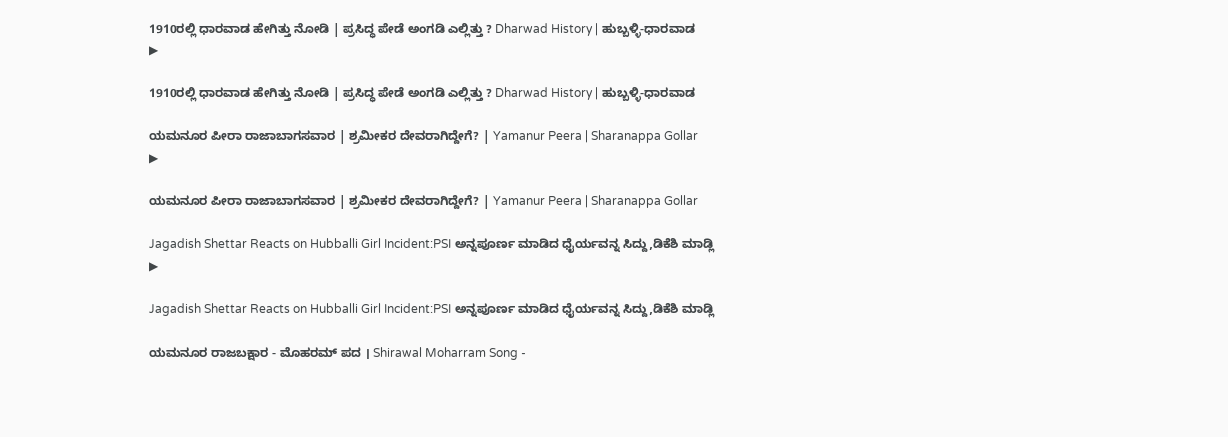1910ರಲ್ಲಿ ಧಾರವಾಡ ಹೇಗಿತ್ತು ನೋಡಿ | ಪ್ರಸಿದ್ಧ ಪೇಡೆ ಅಂಗಡಿ ಎಲ್ಲಿತ್ತು ? Dharwad History | ಹುಬ್ಬಳ್ಳಿ-ಧಾರವಾಡ
▶

1910ರಲ್ಲಿ ಧಾರವಾಡ ಹೇಗಿತ್ತು ನೋಡಿ | ಪ್ರಸಿದ್ಧ ಪೇಡೆ ಅಂಗಡಿ ಎಲ್ಲಿತ್ತು ? Dharwad History | ಹುಬ್ಬಳ್ಳಿ-ಧಾರವಾಡ

ಯಮನೂರ ಪೀರಾ ರಾಜಾಬಾಗಸವಾರ | ಶ್ರಮೀಕರ ದೇವರಾಗಿದ್ದೇಗೆ? | Yamanur Peera | Sharanappa Gollar
▶

ಯಮನೂರ ಪೀರಾ ರಾಜಾಬಾಗಸವಾರ | ಶ್ರಮೀಕರ ದೇವರಾಗಿದ್ದೇಗೆ? | Yamanur Peera | Sharanappa Gollar

Jagadish Shettar Reacts on Hubballi Girl Incident:PSI ಅನ್ನಪೂರ್ಣ ಮಾಡಿದ ಧೈರ್ಯವನ್ನ ಸಿದ್ದು,ಡಿಕೆಶಿ ಮಾಡ್ಲಿ
▶

Jagadish Shettar Reacts on Hubballi Girl Incident:PSI ಅನ್ನಪೂರ್ಣ ಮಾಡಿದ ಧೈರ್ಯವನ್ನ ಸಿದ್ದು,ಡಿಕೆಶಿ ಮಾಡ್ಲಿ

ಯಮನೂರ ರಾಜಬಕ್ಷಾರ - ಮೊಹರಮ್ ಪದ । Shirawal Moharram Song -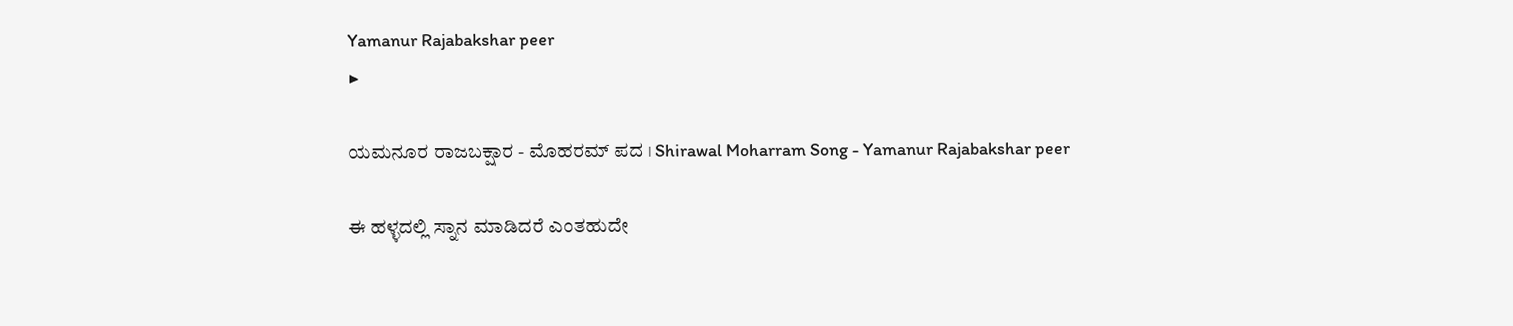Yamanur Rajabakshar peer
▶

ಯಮನೂರ ರಾಜಬಕ್ಷಾರ - ಮೊಹರಮ್ ಪದ । Shirawal Moharram Song - Yamanur Rajabakshar peer

ಈ ಹಳ್ಳದಲ್ಲಿ ಸ್ನಾನ ಮಾಡಿದರೆ ಎಂತಹುದೇ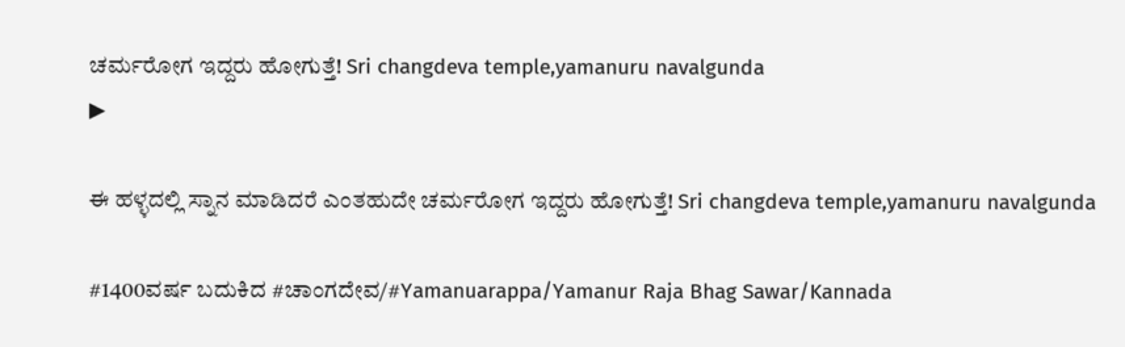ಚರ್ಮರೋಗ ಇದ್ದರು ಹೋಗುತ್ತೆ! Sri changdeva temple,yamanuru navalgunda
▶

ಈ ಹಳ್ಳದಲ್ಲಿ ಸ್ನಾನ ಮಾಡಿದರೆ ಎಂತಹುದೇ ಚರ್ಮರೋಗ ಇದ್ದರು ಹೋಗುತ್ತೆ! Sri changdeva temple,yamanuru navalgunda

#1400ವರ್ಷ ಬದುಕಿದ #ಚಾಂಗದೇವ/#Yamanuarappa/Yamanur Raja Bhag Sawar/Kannada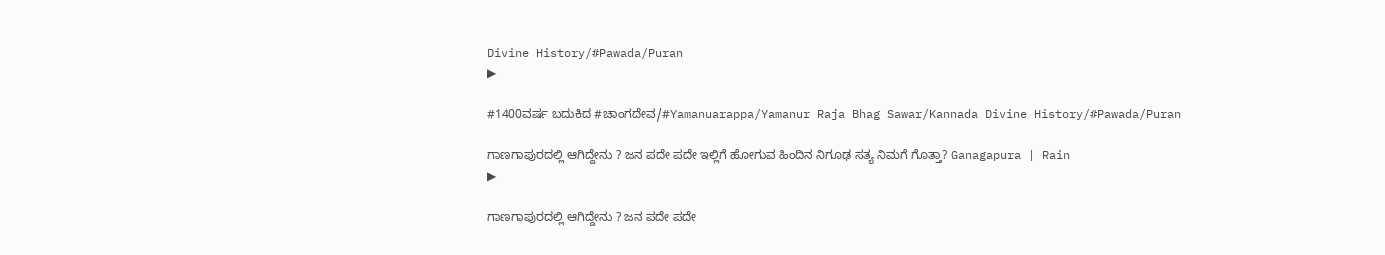Divine History/#Pawada/Puran
▶

#1400ವರ್ಷ ಬದುಕಿದ #ಚಾಂಗದೇವ/#Yamanuarappa/Yamanur Raja Bhag Sawar/Kannada Divine History/#Pawada/Puran

ಗಾಣಗಾಪುರದಲ್ಲಿ ಆಗಿದ್ದೇನು ? ಜನ ಪದೇ ಪದೇ ಇಲ್ಲಿಗೆ ಹೋಗುವ ಹಿಂದಿನ ನಿಗೂಢ ಸತ್ಯ ನಿಮಗೆ ಗೊತ್ತಾ? Ganagapura | Rain
▶

ಗಾಣಗಾಪುರದಲ್ಲಿ ಆಗಿದ್ದೇನು ? ಜನ ಪದೇ ಪದೇ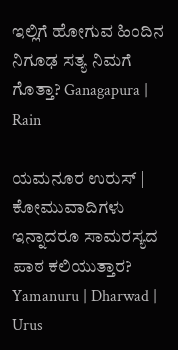ಇಲ್ಲಿಗೆ ಹೋಗುವ ಹಿಂದಿನ ನಿಗೂಢ ಸತ್ಯ ನಿಮಗೆ ಗೊತ್ತಾ? Ganagapura | Rain

ಯಮನೂರ ಉರುಸ್ | ಕೋಮುವಾದಿಗಳು ಇನ್ನಾದರೂ ಸಾಮರಸ್ಯದ ಪಾಠ ಕಲಿಯುತ್ತಾರ? Yamanuru | Dharwad | Urus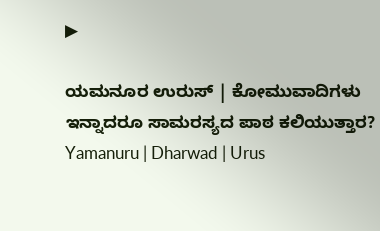▶

ಯಮನೂರ ಉರುಸ್ | ಕೋಮುವಾದಿಗಳು ಇನ್ನಾದರೂ ಸಾಮರಸ್ಯದ ಪಾಠ ಕಲಿಯುತ್ತಾರ? Yamanuru | Dharwad | Urus